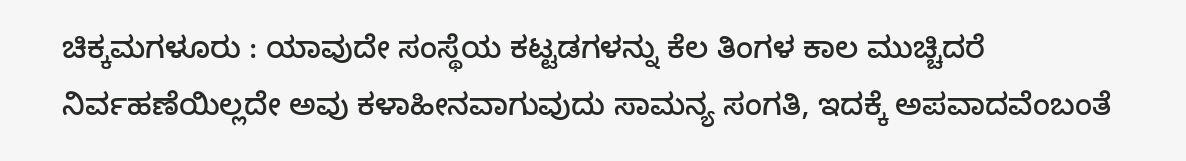ಚಿಕ್ಕಮಗಳೂರು : ಯಾವುದೇ ಸಂಸ್ಥೆಯ ಕಟ್ಟಡಗಳನ್ನು ಕೆಲ ತಿಂಗಳ ಕಾಲ ಮುಚ್ಚಿದರೆ ನಿರ್ವಹಣೆಯಿಲ್ಲದೇ ಅವು ಕಳಾಹೀನವಾಗುವುದು ಸಾಮನ್ಯ ಸಂಗತಿ, ಇದಕ್ಕೆ ಅಪವಾದವೆಂಬಂತೆ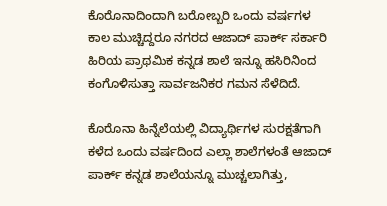ಕೊರೊನಾದಿಂದಾಗಿ ಬರೋಬ್ಬರಿ ಒಂದು ವರ್ಷಗಳ ಕಾಲ ಮುಚ್ಚಿದ್ದರೂ ನಗರದ ಆಜಾದ್ ಪಾರ್ಕ್ ಸರ್ಕಾರಿ ಹಿರಿಯ ಪ್ರಾಥಮಿಕ ಕನ್ನಡ ಶಾಲೆ ಇನ್ನೂ ಹಸಿರಿನಿಂದ ಕಂಗೊಳಿಸುತ್ತಾ ಸಾರ್ವಜನಿಕರ ಗಮನ ಸೆಳೆದಿದೆ.

ಕೊರೊನಾ ಹಿನ್ನೆಲೆಯಲ್ಲಿ ವಿದ್ಯಾರ್ಥಿಗಳ ಸುರಕ್ಷತೆಗಾಗಿ ಕಳೆದ ಒಂದು ವರ್ಷದಿಂದ ಎಲ್ಲಾ ಶಾಲೆಗಳಂತೆ ಆಜಾದ್ ಪಾರ್ಕ್ ಕನ್ನಡ ಶಾಲೆಯನ್ನೂ ಮುಚ್ಚಲಾಗಿತ್ತು,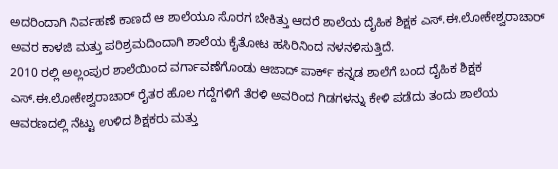ಅದರಿಂದಾಗಿ ನಿರ್ವಹಣೆ ಕಾಣದೆ ಆ ಶಾಲೆಯೂ ಸೊರಗ ಬೇಕಿತ್ತು ಆದರೆ ಶಾಲೆಯ ದೈಹಿಕ ಶಿಕ್ಷಕ ಎಸ್.ಈ.ಲೋಕೇಶ್ವರಾಚಾರ್ ಅವರ ಕಾಳಜಿ ಮತ್ತು ಪರಿಶ್ರಮದಿಂದಾಗಿ ಶಾಲೆಯ ಕೈತೋಟ ಹಸಿರಿನಿಂದ ನಳನಳಿಸುತ್ತಿದೆ.
2010 ರಲ್ಲಿ ಅಲ್ಲಂಪುರ ಶಾಲೆಯಿಂದ ವರ್ಗಾವಣೆಗೊಂಡು ಆಜಾದ್ ಪಾರ್ಕ್ ಕನ್ನಡ ಶಾಲೆಗೆ ಬಂದ ದೈಹಿಕ ಶಿಕ್ಷಕ ಎಸ್.ಈ.ಲೋಕೇಶ್ವರಾಚಾರ್ ರೈತರ ಹೊಲ ಗದ್ದೆಗಳಿಗೆ ತೆರಳಿ ಅವರಿಂದ ಗಿಡಗಳನ್ನು ಕೇಳಿ ಪಡೆದು ತಂದು ಶಾಲೆಯ ಆವರಣದಲ್ಲಿ ನೆಟ್ಟು ಉಳಿದ ಶಿಕ್ಷಕರು ಮತ್ತು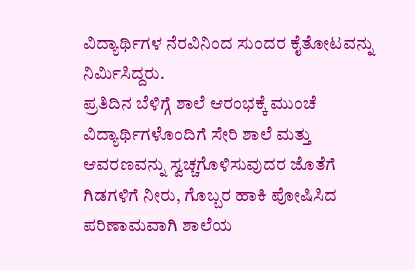ವಿದ್ಯಾರ್ಥಿಗಳ ನೆರವಿನಿಂದ ಸುಂದರ ಕೈತೋಟವನ್ನು ನಿರ್ಮಿಸಿದ್ದರು.
ಪ್ರತಿದಿನ ಬೆಳಿಗ್ಗೆ ಶಾಲೆ ಆರಂಭಕ್ಕೆ ಮುಂಚೆ ವಿದ್ಯಾರ್ಥಿಗಳೊಂದಿಗೆ ಸೇರಿ ಶಾಲೆ ಮತ್ತು ಆವರಣವನ್ನು ಸ್ವಚ್ಚಗೊಳಿಸುವುದರ ಜೊತೆಗೆ ಗಿಡಗಳಿಗೆ ನೀರು, ಗೊಬ್ಬರ ಹಾಕಿ ಪೋಷಿಸಿದ ಪರಿಣಾಮವಾಗಿ ಶಾಲೆಯ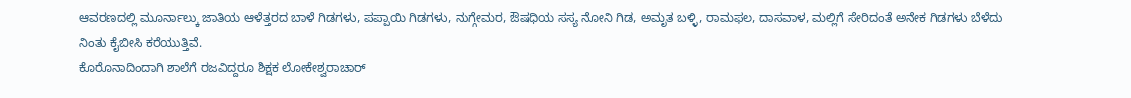ಆವರಣದಲ್ಲಿ ಮೂರ್ನಾಲ್ಕು ಜಾತಿಯ ಆಳೆತ್ತರದ ಬಾಳೆ ಗಿಡಗಳು, ಪಪ್ಪಾಯಿ ಗಿಡಗಳು, ನುಗ್ಗೇಮರ, ಔಷಧಿಯ ಸಸ್ಯ ನೋನಿ ಗಿಡ, ಅಮೃತ ಬಳ್ಳಿ, ರಾಮಫಲ, ದಾಸವಾಳ, ಮಲ್ಲಿಗೆ ಸೇರಿದಂತೆ ಅನೇಕ ಗಿಡಗಳು ಬೆಳೆದು ನಿಂತು ಕೈಬೀಸಿ ಕರೆಯುತ್ತಿವೆ.
ಕೊರೊನಾದಿಂದಾಗಿ ಶಾಲೆಗೆ ರಜವಿದ್ದರೂ ಶಿಕ್ಷಕ ಲೋಕೇಶ್ವರಾಚಾರ್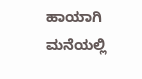ಹಾಯಾಗಿ ಮನೆಯಲ್ಲಿ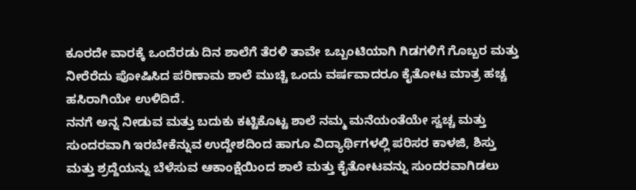ಕೂರದೇ ವಾರಕ್ಕೆ ಒಂದೆರಡು ದಿನ ಶಾಲೆಗೆ ತೆರಳಿ ತಾವೇ ಒಬ್ಬಂಟಿಯಾಗಿ ಗಿಡಗಳಿಗೆ ಗೊಬ್ಬರ ಮತ್ತು ನೀರೆರೆದು ಪೋಷಿಸಿದ ಪರಿಣಾಮ ಶಾಲೆ ಮುಚ್ಚಿ ಒಂದು ವರ್ಷವಾದರೂ ಕೈತೋಟ ಮಾತ್ರ ಹಚ್ಚ ಹಸಿರಾಗಿಯೇ ಉಳಿದಿದೆ.
ನನಗೆ ಅನ್ನ ನೀಡುವ ಮತ್ತು ಬದುಕು ಕಟ್ಟಿಕೊಟ್ಟ ಶಾಲೆ ನಮ್ಮ ಮನೆಯಂತೆಯೇ ಸ್ವಚ್ಚ ಮತ್ತು ಸುಂದರವಾಗಿ ಇರಬೇಕೆನ್ನುವ ಉದ್ದೇಶದಿಂದ ಹಾಗೂ ವಿದ್ಯಾರ್ಥಿಗಳಲ್ಲಿ ಪರಿಸರ ಕಾಳಜಿ, ಶಿಸ್ತು ಮತ್ತು ಶ್ರದ್ದೆಯನ್ನು ಬೆಳೆಸುವ ಆಕಾಂಕ್ಷೆಯಿಂದ ಶಾಲೆ ಮತ್ತು ಕೈತೋಟವನ್ನು ಸುಂದರವಾಗಿಡಲು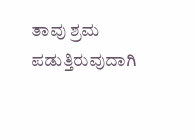ತಾವು ಶ್ರಮ ಪಡುತ್ತಿರುವುದಾಗಿ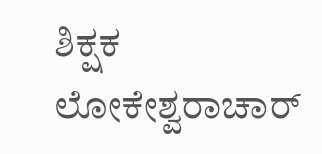ಶಿಕ್ಷಕ ಲೋಕೇಶ್ವರಾಚಾರ್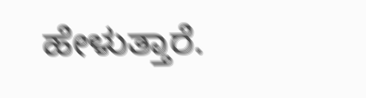ಹೇಳುತ್ತಾರೆ.